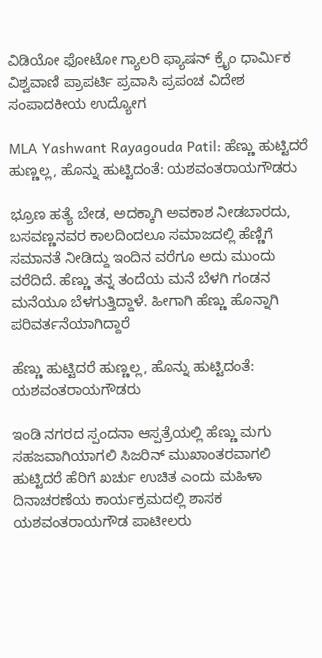ವಿಡಿಯೋ ಫೋಟೋ ಗ್ಯಾಲರಿ ಫ್ಯಾಷನ್ ಕ್ರೈಂ ಧಾರ್ಮಿಕ ವಿಶ್ವವಾಣಿ ಪ್ರಾಪರ್ಟಿ ಪ್ರವಾಸಿ ಪ್ರಪಂಚ ವಿದೇಶ ಸಂಪಾದಕೀಯ ಉದ್ಯೋಗ

MLA Yashwant Rayagouda Patil: ಹೆಣ್ಣು ಹುಟ್ಟಿದರೆ ಹುಣ್ಣಲ್ಲ, ಹೊನ್ನು ಹುಟ್ಟಿದಂತೆ: ಯಶವಂತರಾಯಗೌಡರು

ಭ್ರೂಣ ಹತ್ಯೆ ಬೇಡ, ಅದಕ್ಕಾಗಿ ಅವಕಾಶ ನೀಡಬಾರದು, ಬಸವಣ್ಣನವರ ಕಾಲದಿಂದಲೂ ಸಮಾಜದಲ್ಲಿ ಹೆಣ್ಣಿಗೆ ಸಮಾನತೆ ನೀಡಿದ್ದು ಇಂದಿನ ವರೆಗೂ ಅದು ಮುಂದು ವರೆದಿದೆ. ಹೆಣ್ಣು ತನ್ನ ತಂದೆಯ ಮನೆ ಬೆಳಗಿ ಗಂಡನ ಮನೆಯೂ ಬೆಳಗುತ್ತಿದ್ದಾಳೆ. ಹೀಗಾಗಿ ಹೆಣ್ಣು ಹೊನ್ನಾಗಿ ಪರಿವರ್ತನೆಯಾಗಿದ್ದಾರೆ

ಹೆಣ್ಣು ಹುಟ್ಟಿದರೆ ಹುಣ್ಣಲ್ಲ, ಹೊನ್ನು ಹುಟ್ಟಿದಂತೆ: ಯಶವಂತರಾಯಗೌಡರು

ಇಂಡಿ ನಗರದ ಸ್ಪಂದನಾ ಆಸ್ಪತ್ರೆಯಲ್ಲಿ ಹೆಣ್ಣು ಮಗು ಸಹಜವಾಗಿಯಾಗಲಿ ಸಿಜರಿನ್ ಮುಖಾಂತರವಾಗಲಿ ಹುಟ್ಟಿದರೆ ಹೆರಿಗೆ ಖರ್ಚು ಉಚಿತ ಎಂದು ಮಹಿಳಾ ದಿನಾಚರಣೆಯ ಕಾರ್ಯಕ್ರಮದಲ್ಲಿ ಶಾಸಕ ಯಶವಂತರಾಯಗೌಡ ಪಾಟೀಲರು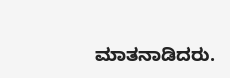ಮಾತನಾಡಿದರು.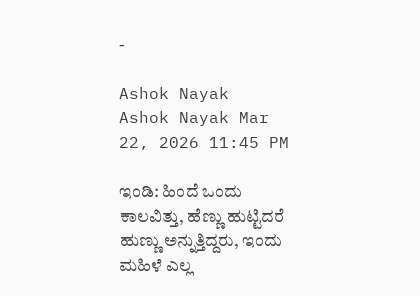-

Ashok Nayak
Ashok Nayak Mar 22, 2026 11:45 PM

ಇಂಡಿ: ಹಿಂದೆ ಒಂದು ಕಾಲವಿತ್ತು, ಹೆಣ್ಣು ಹುಟ್ಟಿದರೆ ಹುಣ್ಣು ಅನ್ನುತ್ತಿದ್ದರು, ಇಂದು ಮಹಿಳೆ ಎಲ್ಲ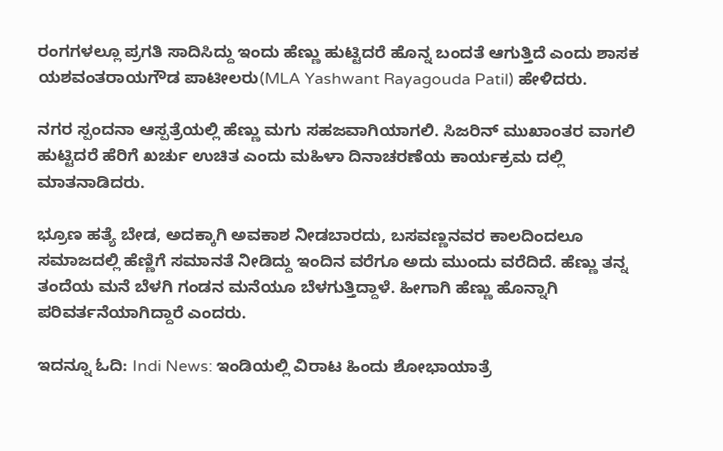ರಂಗಗಳಲ್ಲೂ ಪ್ರಗತಿ ಸಾದಿಸಿದ್ದು ಇಂದು ಹೆಣ್ಣು ಹುಟ್ಟಿದರೆ ಹೊನ್ನ ಬಂದತೆ ಆಗುತ್ತಿದೆ ಎಂದು ಶಾಸಕ ಯಶವಂತರಾಯಗೌಡ ಪಾಟೀಲರು(MLA Yashwant Rayagouda Patil) ಹೇಳಿದರು.

ನಗರ ಸ್ಪಂದನಾ ಆಸ್ಪತ್ರೆಯಲ್ಲಿ ಹೆಣ್ಣು ಮಗು ಸಹಜವಾಗಿಯಾಗಲಿ. ಸಿಜರಿನ್ ಮುಖಾಂತರ ವಾಗಲಿ ಹುಟ್ಟಿದರೆ ಹೆರಿಗೆ ಖರ್ಚು ಉಚಿತ ಎಂದು ಮಹಿಳಾ ದಿನಾಚರಣೆಯ ಕಾರ್ಯಕ್ರಮ ದಲ್ಲಿ ಮಾತನಾಡಿದರು.

ಭ್ರೂಣ ಹತ್ಯೆ ಬೇಡ, ಅದಕ್ಕಾಗಿ ಅವಕಾಶ ನೀಡಬಾರದು, ಬಸವಣ್ಣನವರ ಕಾಲದಿಂದಲೂ ಸಮಾಜದಲ್ಲಿ ಹೆಣ್ಣಿಗೆ ಸಮಾನತೆ ನೀಡಿದ್ದು ಇಂದಿನ ವರೆಗೂ ಅದು ಮುಂದು ವರೆದಿದೆ. ಹೆಣ್ಣು ತನ್ನ ತಂದೆಯ ಮನೆ ಬೆಳಗಿ ಗಂಡನ ಮನೆಯೂ ಬೆಳಗುತ್ತಿದ್ದಾಳೆ. ಹೀಗಾಗಿ ಹೆಣ್ಣು ಹೊನ್ನಾಗಿ ಪರಿವರ್ತನೆಯಾಗಿದ್ದಾರೆ ಎಂದರು.

ಇದನ್ನೂ ಓದಿ: Indi News: ಇಂಡಿಯಲ್ಲಿ ವಿರಾಟ ಹಿಂದು ಶೋಭಾಯಾತ್ರೆ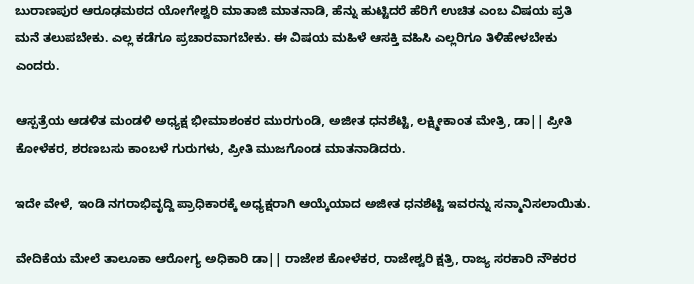ಬುರಾಣಪುರ ಆರೂಢಮಠದ ಯೋಗೇಶ್ವರಿ ಮಾತಾಜಿ ಮಾತನಾಡಿ, ಹೆನ್ನು ಹುಟ್ಟಿದರೆ ಹೆರಿಗೆ ಉಚಿತ ಎಂಬ ವಿಷಯ ಪ್ರತಿ ಮನೆ ತಲುಪಬೇಕು. ಎಲ್ಲ ಕಡೆಗೂ ಪ್ರಚಾರವಾಗಬೇಕು. ಈ ವಿಷಯ ಮಹಿಳೆ ಆಸಕ್ತಿ ವಹಿಸಿ ಎಲ್ಲರಿಗೂ ತಿಳಿಹೇಳಬೇಕು ಎಂದರು.

ಆಸ್ಪತ್ರೆಯ ಆಡಳಿತ ಮಂಡಳಿ ಅಧ್ಯಕ್ಷ ಭೀಮಾಶಂಕರ ಮುರಗುಂಡಿ, ಅಜೀತ ಧನಶೆಟ್ಟಿ, ಲಕ್ಷ್ಮೀಕಾಂತ ಮೇತ್ರಿ, ಡಾ|| ಪ್ರೀತಿ ಕೋಳೆಕರ, ಶರಣಬಸು ಕಾಂಬಳೆ ಗುರುಗಳು, ಪ್ರೀತಿ ಮುಜಗೊಂಡ ಮಾತನಾಡಿದರು.

ಇದೇ ವೇಳೆ, ಇಂಡಿ ನಗರಾಭಿವೃದ್ದಿ ಪ್ರಾಧಿಕಾರಕ್ಕೆ ಅಧ್ಯಕ್ಷರಾಗಿ ಆಯ್ಕೆಯಾದ ಅಜೀತ ಧನಶೆಟ್ಟಿ ಇವರನ್ನು ಸನ್ಮಾನಿಸಲಾಯಿತು.

ವೇದಿಕೆಯ ಮೇಲೆ ತಾಲೂಕಾ ಆರೋಗ್ಯ ಅಧಿಕಾರಿ ಡಾ|| ರಾಜೇಶ ಕೋಳೆಕರ, ರಾಜೇಶ್ವರಿ ಕ್ಷತ್ರಿ, ರಾಜ್ಯ ಸರಕಾರಿ ನೌಕರರ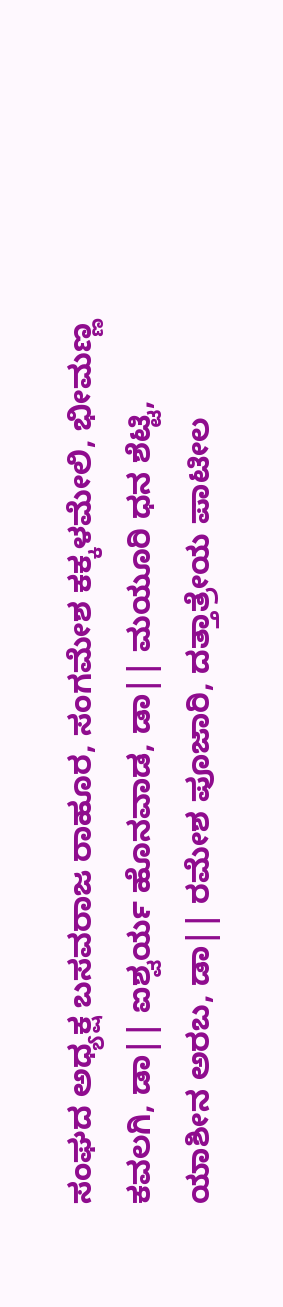ಸಂಘದ ಅಧ್ಯಕ್ಷ ಬಸವರಾಜ ರಾಹೂರ, ಸಂಗಮೇಶ ಕಕ್ಕಳಮೇಲಿ, ಭೀಮಣ್ಣ ಕವಲಗಿ, ಡಾ|| ಐಶ್ವರ್ಯ ಹೊನವಾಡ, ಡಾ|| ಮಯೂರಿ ಧನ ಶೆಟ್ಟಿ, ಯಾಶೀನ ಅರಬ, ಡಾ|| ರಮೇಶ ಪೂಜಾರಿ, ದತ್ತಾತ್ರೇಯ ಪಾಟೀಲ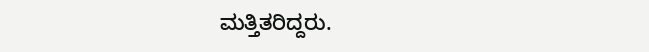ಮತ್ತಿತರಿದ್ದರು.